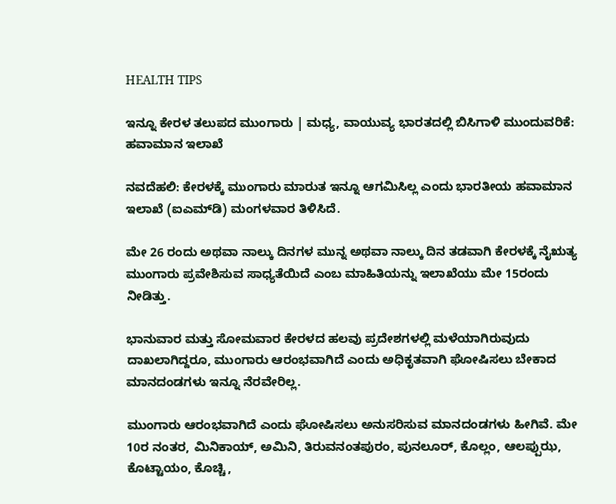HEALTH TIPS

ಇನ್ನೂ ಕೇರಳ ತಲುಪದ ಮುಂಗಾರು | ಮಧ್ಯ, ವಾಯುವ್ಯ ಭಾರತದಲ್ಲಿ ಬಿಸಿಗಾಳಿ ಮುಂದುವರಿಕೆ: ಹವಾಮಾನ ಇಲಾಖೆ

ನವದೆಹಲಿ: ಕೇರಳಕ್ಕೆ ಮುಂಗಾರು ಮಾರುತ ಇನ್ನೂ ಆಗಮಿಸಿಲ್ಲ ಎಂದು ಭಾರತೀಯ ಹವಾಮಾನ ಇಲಾಖೆ (ಐಎಮ್‌ಡಿ) ಮಂಗಳವಾರ ತಿಳಿಸಿದೆ.

ಮೇ 26 ರಂದು ಅಥವಾ ನಾಲ್ಕು ದಿನಗಳ ಮುನ್ನ ಅಥವಾ ನಾಲ್ಕು ದಿನ ತಡವಾಗಿ ಕೇರಳಕ್ಕೆ ನೈಋತ್ಯ ಮುಂಗಾರು ಪ್ರವೇಶಿಸುವ ಸಾಧ್ಯತೆಯಿದೆ ಎಂಬ ಮಾಹಿತಿಯನ್ನು ಇಲಾಖೆಯು ಮೇ 15ರಂದು ನೀಡಿತ್ತು.

ಭಾನುವಾರ ಮತ್ತು ಸೋಮವಾರ ಕೇರಳದ ಹಲವು ಪ್ರದೇಶಗಳಲ್ಲಿ ಮಳೆಯಾಗಿರುವುದು ದಾಖಲಾಗಿದ್ದರೂ, ಮುಂಗಾರು ಆರಂಭವಾಗಿದೆ ಎಂದು ಅಧಿಕೃತವಾಗಿ ಘೋಷಿಸಲು ಬೇಕಾದ ಮಾನದಂಡಗಳು ಇನ್ನೂ ನೆರವೇರಿಲ್ಲ.

ಮುಂಗಾರು ಆರಂಭವಾಗಿದೆ ಎಂದು ಘೋಷಿಸಲು ಅನುಸರಿಸುವ ಮಾನದಂಡಗಳು ಹೀಗಿವೆ. ಮೇ 10ರ ನಂತರ, ಮಿನಿಕಾಯ್, ಅಮಿನಿ, ತಿರುವನಂತಪುರಂ, ಪುನಲೂರ್, ಕೊಲ್ಲಂ, ಆಲಪ್ಪುಝ, ಕೊಟ್ಟಾಯಂ, ಕೊಚ್ಚಿ,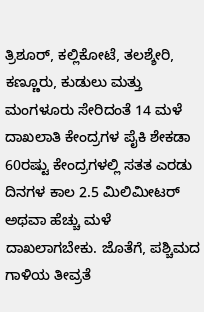ತ್ರಿಶೂರ್, ಕಲ್ಲಿಕೋಟೆ, ತಲಶ್ಶೇರಿ, ಕಣ್ಣೂರು, ಕುಡುಲು ಮತ್ತು ಮಂಗಳೂರು ಸೇರಿದಂತೆ 14 ಮಳೆ ದಾಖಲಾತಿ ಕೇಂದ್ರಗಳ ಪೈಕಿ ಶೇಕಡಾ 60ರಷ್ಟು ಕೇಂದ್ರಗಳಲ್ಲಿ ಸತತ ಎರಡು ದಿನಗಳ ಕಾಲ 2.5 ಮಿಲಿಮೀಟರ್ ಅಥವಾ ಹೆಚ್ಚು ಮಳೆ ದಾಖಲಾಗಬೇಕು. ಜೊತೆಗೆ, ಪಶ್ಚಿಮದ ಗಾಳಿಯ ತೀವ್ರತೆ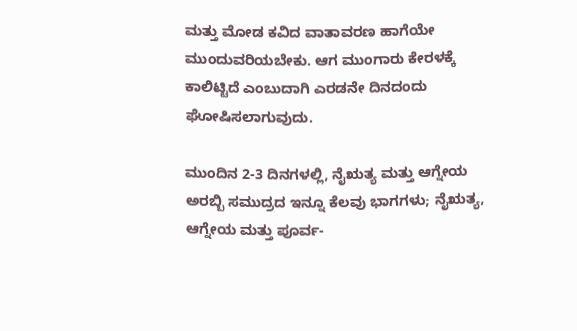ಮತ್ತು ಮೋಡ ಕವಿದ ವಾತಾವರಣ ಹಾಗೆಯೇ ಮುಂದುವರಿಯಬೇಕು. ಆಗ ಮುಂಗಾರು ಕೇರಳಕ್ಕೆ ಕಾಲಿಟ್ಟಿದೆ ಎಂಬುದಾಗಿ ಎರಡನೇ ದಿನದಂದು ಘೋಷಿಸಲಾಗುವುದು.

ಮುಂದಿನ 2-3 ದಿನಗಳಲ್ಲಿ, ನೈಋತ್ಯ ಮತ್ತು ಆಗ್ನೇಯ ಅರಬ್ಬಿ ಸಮುದ್ರದ ಇನ್ನೂ ಕೆಲವು ಭಾಗಗಳು; ನೈಋತ್ಯ, ಆಗ್ನೇಯ ಮತ್ತು ಪೂರ್ವ-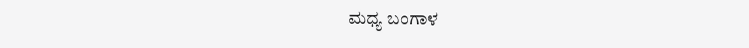ಮಧ್ಯ ಬಂಗಾಳ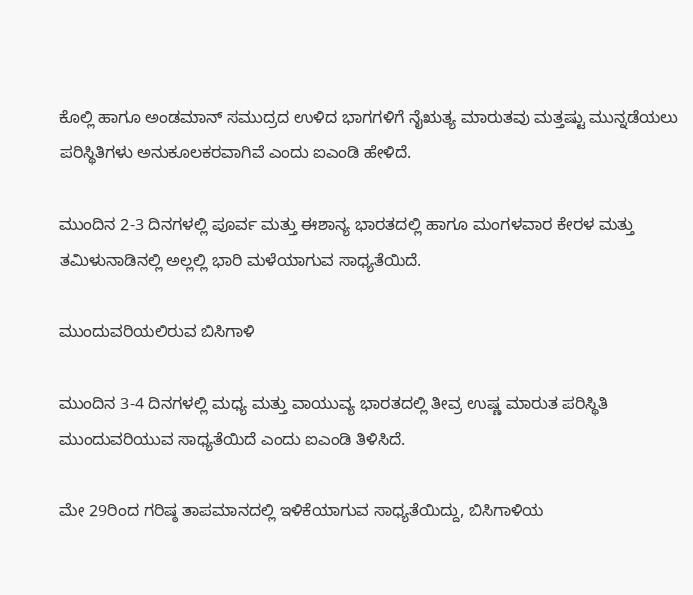ಕೊಲ್ಲಿ ಹಾಗೂ ಅಂಡಮಾನ್ ಸಮುದ್ರದ ಉಳಿದ ಭಾಗಗಳಿಗೆ ನೈಋತ್ಯ ಮಾರುತವು ಮತ್ತಷ್ಟು ಮುನ್ನಡೆಯಲು ಪರಿಸ್ಥಿತಿಗಳು ಅನುಕೂಲಕರವಾಗಿವೆ ಎಂದು ಐಎಂಡಿ ಹೇಳಿದೆ.

ಮುಂದಿನ 2-3 ದಿನಗಳಲ್ಲಿ ಪೂರ್ವ ಮತ್ತು ಈಶಾನ್ಯ ಭಾರತದಲ್ಲಿ ಹಾಗೂ ಮಂಗಳವಾರ ಕೇರಳ ಮತ್ತು ತಮಿಳುನಾಡಿನಲ್ಲಿ ಅಲ್ಲಲ್ಲಿ ಭಾರಿ ಮಳೆಯಾಗುವ ಸಾಧ್ಯತೆಯಿದೆ.

ಮುಂದುವರಿಯಲಿರುವ ಬಿಸಿಗಾಳಿ

ಮುಂದಿನ 3-4 ದಿನಗಳಲ್ಲಿ ಮಧ್ಯ ಮತ್ತು ವಾಯುವ್ಯ ಭಾರತದಲ್ಲಿ ತೀವ್ರ ಉಷ್ಣ ಮಾರುತ ಪರಿಸ್ಥಿತಿ ಮುಂದುವರಿಯುವ ಸಾಧ್ಯತೆಯಿದೆ ಎಂದು ಐಎಂಡಿ ತಿಳಿಸಿದೆ.

ಮೇ 29ರಿಂದ ಗರಿಷ್ಠ ತಾಪಮಾನದಲ್ಲಿ ಇಳಿಕೆಯಾಗುವ ಸಾಧ್ಯತೆಯಿದ್ದು, ಬಿಸಿಗಾಳಿಯ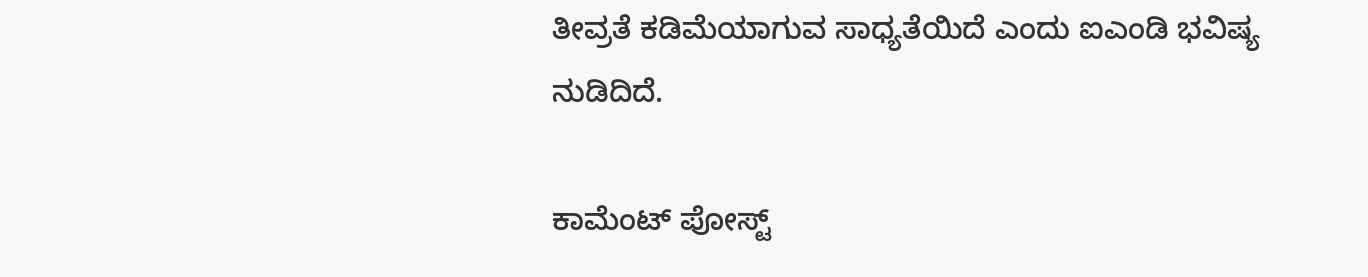ತೀವ್ರತೆ ಕಡಿಮೆಯಾಗುವ ಸಾಧ್ಯತೆಯಿದೆ ಎಂದು ಐಎಂಡಿ ಭವಿಷ್ಯ ನುಡಿದಿದೆ.

ಕಾಮೆಂಟ್‌‌ ಪೋಸ್ಟ್‌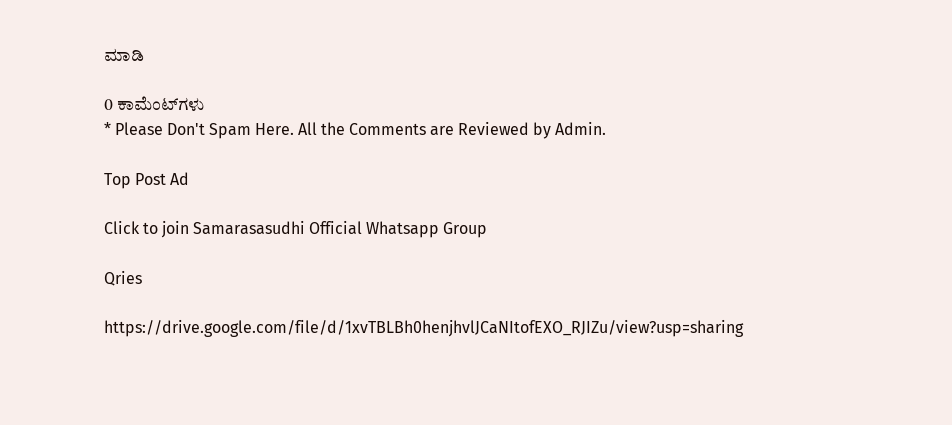ಮಾಡಿ

0 ಕಾಮೆಂಟ್‌ಗಳು
* Please Don't Spam Here. All the Comments are Reviewed by Admin.

Top Post Ad

Click to join Samarasasudhi Official Whatsapp Group

Qries

https://drive.google.com/file/d/1xvTBLBh0henjhvlJCaNItofEXO_RJIZu/view?usp=sharing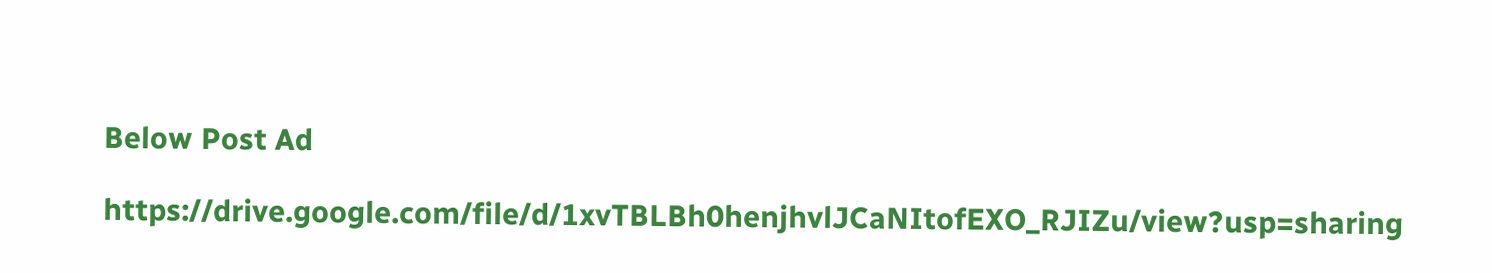Below Post Ad

https://drive.google.com/file/d/1xvTBLBh0henjhvlJCaNItofEXO_RJIZu/view?usp=sharing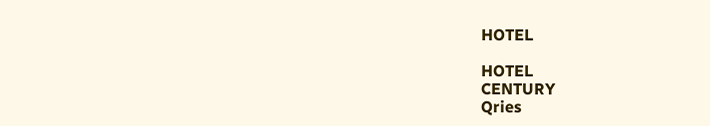HOTEL

HOTEL
CENTURY
Qries